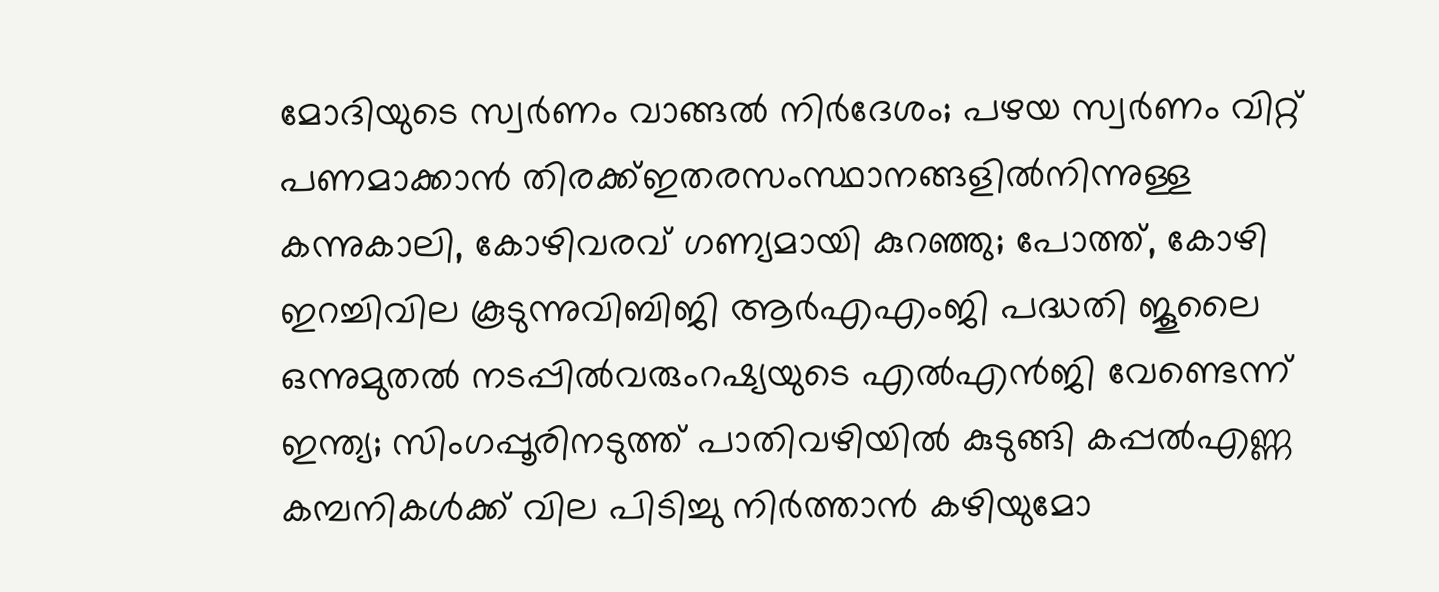മോദിയുടെ സ്വർണം വാങ്ങൽ നിർദേശം; പഴയ സ്വർണം വിറ്റ് പണമാക്കാൻ തിരക്ക്ഇതരസംസ്ഥാനങ്ങളിൽനിന്നുള്ള കന്നുകാലി, കോഴിവരവ് ഗണ്യമായി കുറഞ്ഞു; പോത്ത്, കോഴി ഇറച്ചിവില കൂടുന്നുവിബിജി ആർഎഎംജി പദ്ധതി ജൂലൈ ഒന്നുമുതൽ നടപ്പിൽവരുംറഷ്യയുടെ എൽഎൻജി വേണ്ടെന്ന് ഇന്ത്യ; സിംഗപ്പൂരിനടുത്ത് പാതിവഴിയിൽ കുടുങ്ങി കപ്പൽഎണ്ണ കമ്പനികൾക്ക് വില പിടിച്ചു നിർത്താൻ കഴിയുമോ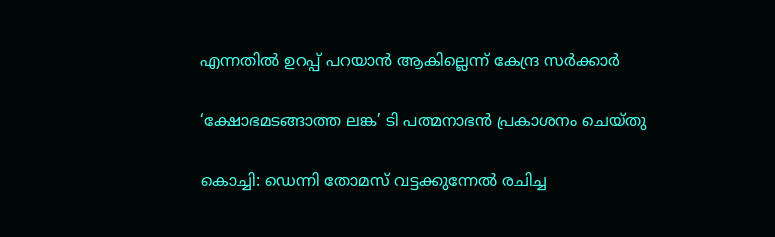എന്നതിൽ ഉറപ്പ് പറയാൻ ആകില്ലെന്ന് കേന്ദ്ര സർക്കാർ

‘ക്ഷോഭമടങ്ങാത്ത ലങ്ക’ ടി പത്മനാഭന്‍ പ്രകാശനം ചെയ്തു

കൊച്ചി: ഡെന്നി തോമസ് വട്ടക്കുന്നേല്‍ രചിച്ച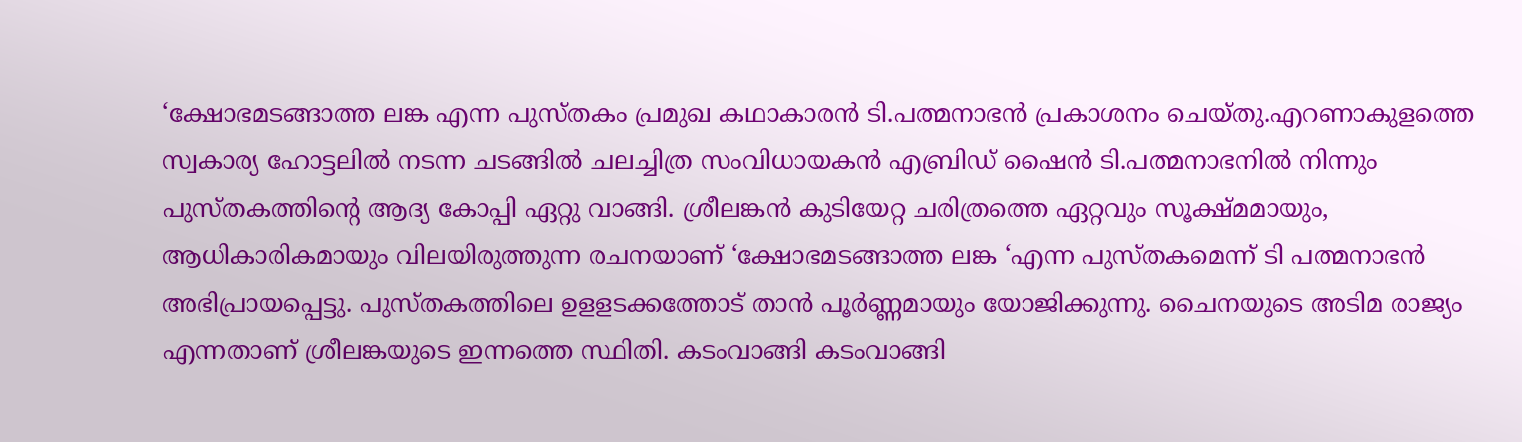‘ക്ഷോഭമടങ്ങാത്ത ലങ്ക എന്ന പുസ്തകം പ്രമുഖ കഥാകാരന്‍ ടി.പത്മനാഭന്‍ പ്രകാശനം ചെയ്തു.എറണാകുളത്തെ സ്വകാര്യ ഹോട്ടലില്‍ നടന്ന ചടങ്ങില്‍ ചലച്ചിത്ര സംവിധായകന്‍ എബ്രിഡ് ഷൈന്‍ ടി.പത്മനാഭനില്‍ നിന്നും പുസ്തകത്തിന്റെ ആദ്യ കോപ്പി ഏറ്റു വാങ്ങി. ശ്രീലങ്കന്‍ കുടിയേറ്റ ചരിത്രത്തെ ഏറ്റവും സൂക്ഷ്മമായും, ആധികാരികമായും വിലയിരുത്തുന്ന രചനയാണ് ‘ക്ഷോഭമടങ്ങാത്ത ലങ്ക ‘എന്ന പുസ്തകമെന്ന് ടി പത്മനാഭന്‍ അഭിപ്രായപ്പെട്ടു. പുസ്തകത്തിലെ ഉളളടക്കത്തോട് താന്‍ പൂര്‍ണ്ണമായും യോജിക്കുന്നു. ചൈനയുടെ അടിമ രാജ്യം എന്നതാണ് ശ്രീലങ്കയുടെ ഇന്നത്തെ സ്ഥിതി. കടംവാങ്ങി കടംവാങ്ങി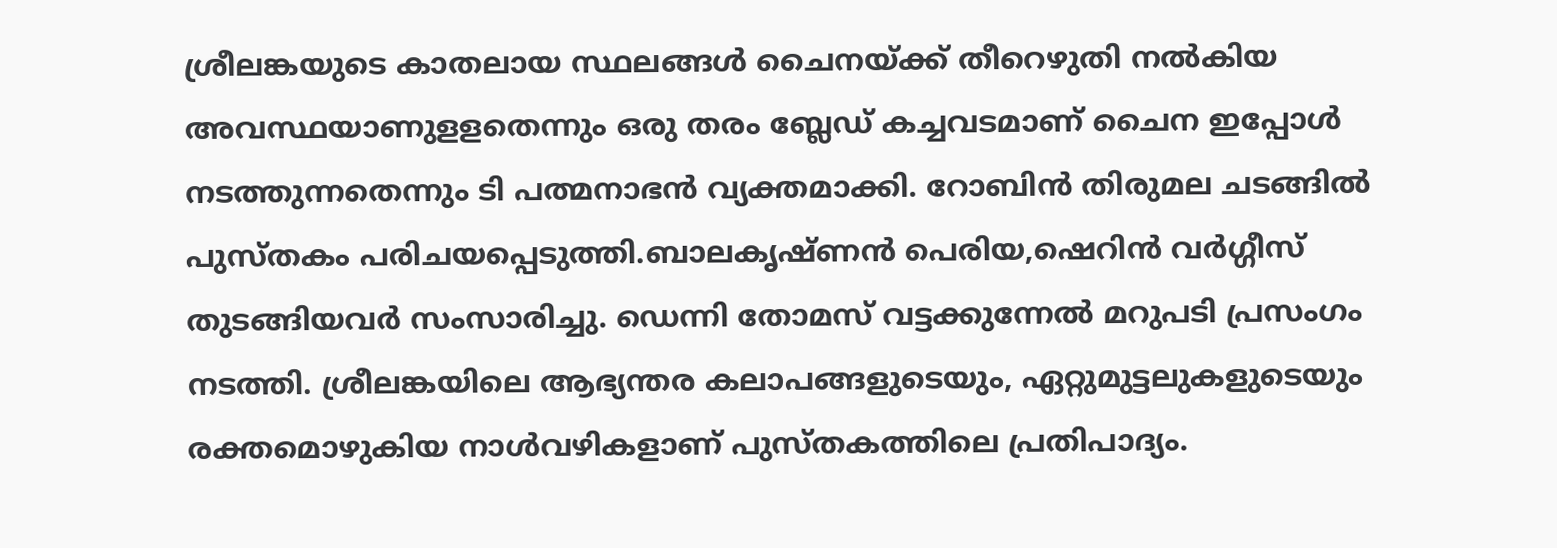ശ്രീലങ്കയുടെ കാതലായ സ്ഥലങ്ങള്‍ ചൈനയ്ക്ക് തീറെഴുതി നല്‍കിയ അവസ്ഥയാണുളളതെന്നും ഒരു തരം ബ്ലേഡ് കച്ചവടമാണ് ചൈന ഇപ്പോള്‍ നടത്തുന്നതെന്നും ടി പത്മനാഭന്‍ വ്യക്തമാക്കി. റോബിന്‍ തിരുമല ചടങ്ങില്‍ പുസ്തകം പരിചയപ്പെടുത്തി.ബാലകൃഷ്ണന്‍ പെരിയ,ഷെറിന്‍ വര്‍ഗ്ഗീസ് തുടങ്ങിയവര്‍ സംസാരിച്ചു. ഡെന്നി തോമസ് വട്ടക്കുന്നേല്‍ മറുപടി പ്രസംഗം നടത്തി. ശ്രീലങ്കയിലെ ആഭ്യന്തര കലാപങ്ങളുടെയും, ഏറ്റുമുട്ടലുകളുടെയും രക്തമൊഴുകിയ നാള്‍വഴികളാണ് പുസ്തകത്തിലെ പ്രതിപാദ്യം.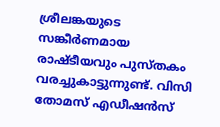ശ്രീലങ്കയുടെ സങ്കീര്‍ണമായ രാഷ്ടീയവും പുസ്തകം വരച്ചുകാട്ടുന്നുണ്ട്. വിസി തോമസ് എഡീഷന്‍സ്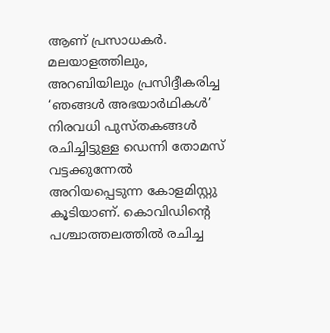ആണ് പ്രസാധകര്‍. മലയാളത്തിലും, അറബിയിലും പ്രസിദ്ദീകരിച്ച ‘ഞങ്ങള്‍ അഭയാര്‍ഥികള്‍’ നിരവധി പുസ്തകങ്ങള്‍ രചിച്ചിട്ടുള്ള ഡെന്നി തോമസ് വട്ടക്കുന്നേല്‍ അറിയപ്പെടുന്ന കോളമിസ്റ്റു കൂടിയാണ്. കൊവിഡിന്റെ പശ്ചാത്തലത്തില്‍ രചിച്ച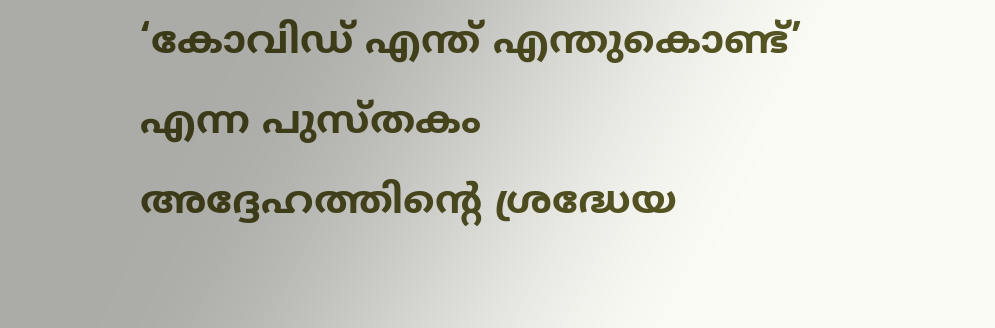‘കോവിഡ് എന്ത് എന്തുകൊണ്ട്’ എന്ന പുസ്തകം അദ്ദേഹത്തിന്റെ ശ്രദ്ധേയ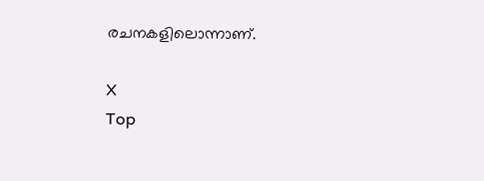രചനകളിലൊന്നാണ്.

X
Top